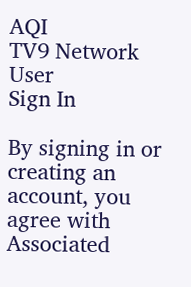AQI
TV9 Network
User
Sign In

By signing in or creating an account, you agree with Associated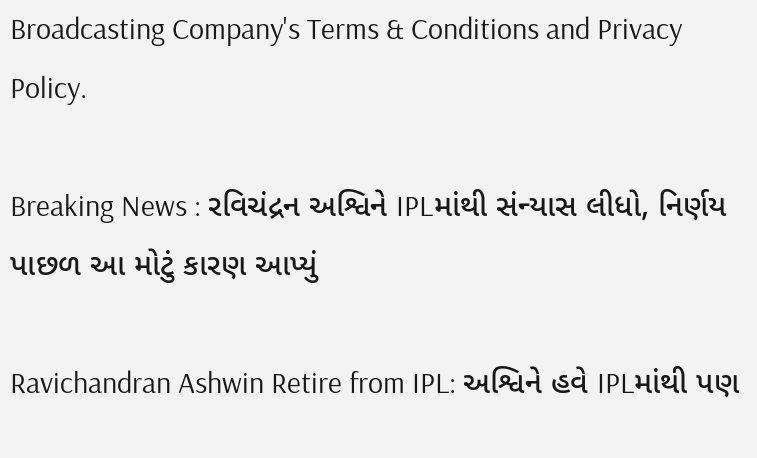Broadcasting Company's Terms & Conditions and Privacy Policy.

Breaking News : રવિચંદ્રન અશ્વિને IPLમાંથી સંન્યાસ લીધો, નિર્ણય પાછળ આ મોટું કારણ આપ્યું

Ravichandran Ashwin Retire from IPL: અશ્વિને હવે IPLમાંથી પણ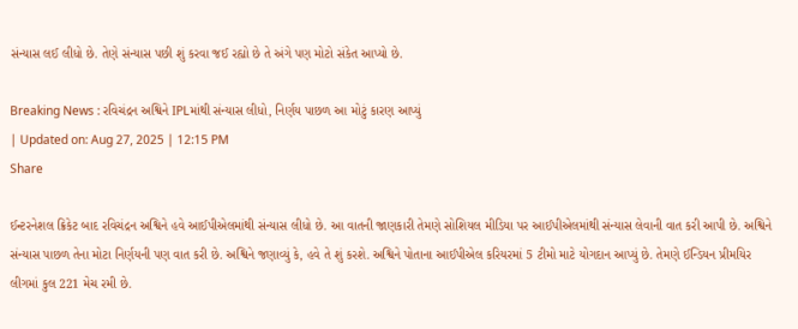સંન્યાસ લઈ લીધો છે. તેણે સંન્યાસ પછી શું કરવા જઈ રહ્યો છે તે અંગે પણ મોટો સંકેત આપ્યો છે.

Breaking News : રવિચંદ્રન અશ્વિને IPLમાંથી સંન્યાસ લીધો, નિર્ણય પાછળ આ મોટું કારણ આપ્યું
| Updated on: Aug 27, 2025 | 12:15 PM
Share

ઈન્ટરનેશલ ક્રિકેટ બાદ રવિચંદ્રન અશ્વિને હવે આઈપીએલમાંથી સંન્યાસ લીધો છે. આ વાતની જાણકારી તેમણે સોશિયલ મીડિયા પર આઈપીએલમાંથી સંન્યાસ લેવાની વાત કરી આપી છે. અશ્વિને સંન્યાસ પાછળ તેના મોટા નિર્ણયની પણ વાત કરી છે. અશ્વિને જણાવ્યું કે, હવે તે શું કરશે. અશ્વિને પોતાના આઈપીએલ કરિયરમાં 5 ટીમો માટે યોગદાન આપ્યું છે. તેમણે ઈન્ડિયન પ્રીમયિર લીગમાં કુલ 221 મેચ રમી છે.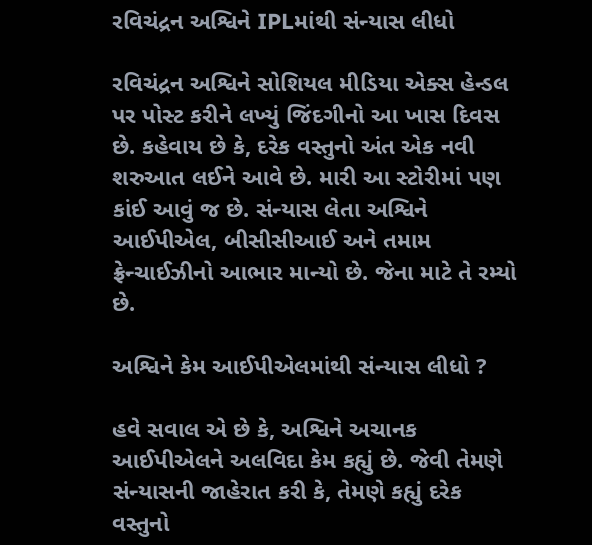રવિચંદ્રન અશ્વિને IPLમાંથી સંન્યાસ લીધો

રવિચંદ્રન અશ્વિને સોશિયલ મીડિયા એક્સ હેન્ડલ પર પોસ્ટ કરીને લખ્યું જિંદગીનો આ ખાસ દિવસ છે. કહેવાય છે કે, દરેક વસ્તુનો અંત એક નવી શરુઆત લઈને આવે છે. મારી આ સ્ટોરીમાં પણ કાંઈ આવું જ છે. સંન્યાસ લેતા અશ્વિને આઈપીએલ, બીસીસીઆઈ અને તમામ ફ્રેન્ચાઈઝીનો આભાર માન્યો છે. જેના માટે તે રમ્યો છે.

અશ્વિને કેમ આઈપીએલમાંથી સંન્યાસ લીધો ?

હવે સવાલ એ છે કે, અશ્વિને અચાનક આઈપીએલને અલવિદા કેમ કહ્યું છે. જેવી તેમણે સંન્યાસની જાહેરાત કરી કે, તેમણે કહ્યું દરેક વસ્તુનો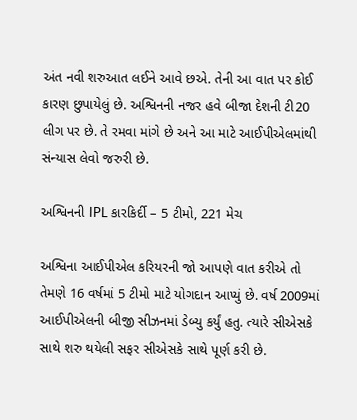અંત નવી શરુઆત લઈને આવે છએ. તેની આ વાત પર કોઈ કારણ છુપાયેલું છે. અશ્વિનની નજર હવે બીજા દેશની ટી20 લીગ પર છે. તે રમવા માંગે છે અને આ માટે આઈપીએલમાંથી સંન્યાસ લેવો જરુરી છે.

અશ્વિનની IPL કારકિર્દી – 5 ટીમો, 221 મેચ

અશ્વિના આઈપીએલ કરિયરની જો આપણે વાત કરીએ તો તેમણે 16 વર્ષમાં 5 ટીમો માટે યોગદાન આપ્યું છે. વર્ષ 2009માં આઈપીએલની બીજી સીઝનમાં ડેબ્યુ કર્યું હતુ. ત્યારે સીએસકે સાથે શરુ થયેલી સફર સીએસકે સાથે પૂર્ણ કરી છે.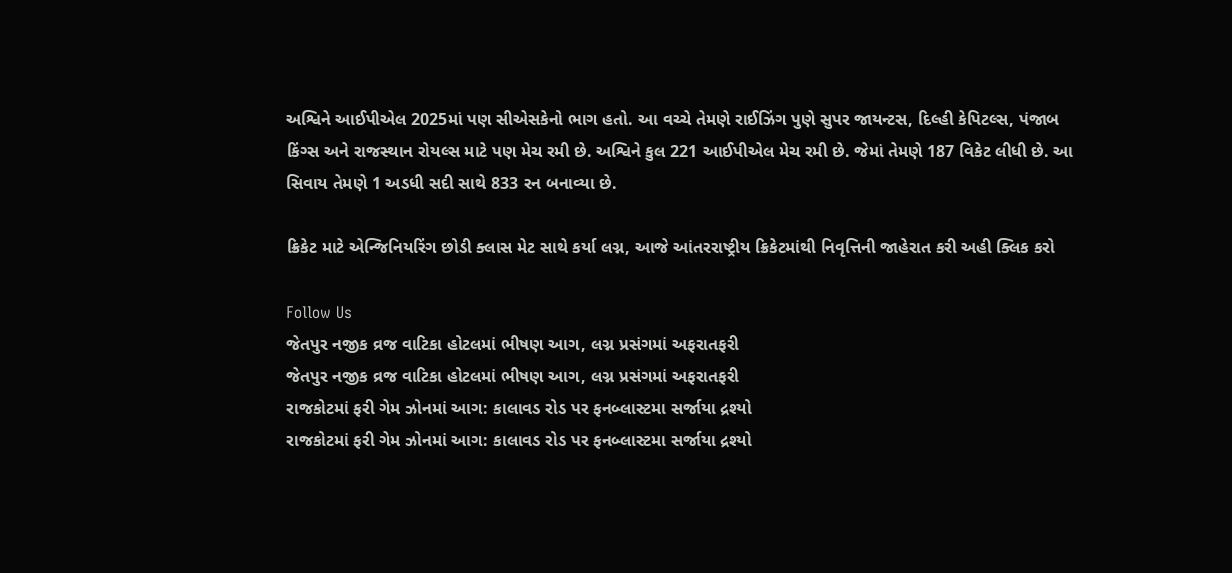અશ્વિને આઈપીએલ 2025માં પણ સીએસકેનો ભાગ હતો. આ વચ્ચે તેમણે રાઈઝિંગ પુણે સુપર જાયન્ટસ, દિલ્હી કેપિટલ્સ, પંજાબ કિંગ્સ અને રાજસ્થાન રોયલ્સ માટે પણ મેચ રમી છે. અશ્વિને કુલ 221 આઈપીએલ મેચ રમી છે. જેમાં તેમણે 187 વિકેટ લીધી છે. આ સિવાય તેમણે 1 અડધી સદી સાથે 833 રન બનાવ્યા છે.

ક્રિકેટ માટે એન્જિનિયરિંગ છોડી ક્લાસ મેટ સાથે કર્યા લગ્ન, આજે આંતરરાષ્ટ્રીય ક્રિકેટમાંથી નિવૃત્તિની જાહેરાત કરી અહી ક્લિક કરો

Follow Us
જેતપુર નજીક વ્રજ વાટિકા હોટલમાં ભીષણ આગ, લગ્ન પ્રસંગમાં અફરાતફરી
જેતપુર નજીક વ્રજ વાટિકા હોટલમાં ભીષણ આગ, લગ્ન પ્રસંગમાં અફરાતફરી
રાજકોટમાં ફરી ગેમ ઝોનમાં આગ: કાલાવડ રોડ પર ફનબ્લાસ્ટમા સર્જાયા દ્રશ્યો
રાજકોટમાં ફરી ગેમ ઝોનમાં આગ: કાલાવડ રોડ પર ફનબ્લાસ્ટમા સર્જાયા દ્રશ્યો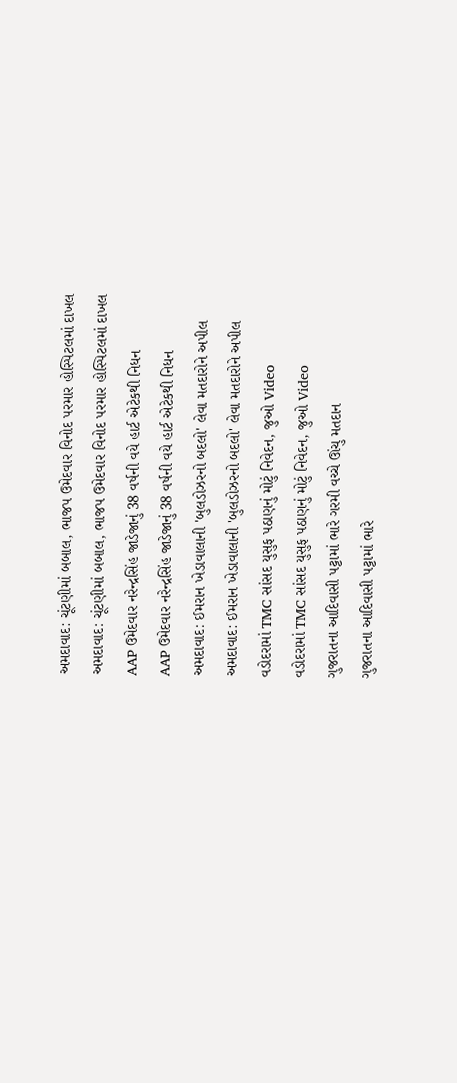અમદાવાદ: ચૂંટણીમાં બબાલ, ભાજપ ઉમેદવાર વિનોદ પરમાર હોસ્પિટલમાં દાખલ
અમદાવાદ: ચૂંટણીમાં બબાલ, ભાજપ ઉમેદવાર વિનોદ પરમાર હોસ્પિટલમાં દાખલ
AAP ઉમેદવાર નરેન્દ્રસિંહ જાડેજાનું 38 વર્ષની વયે હાર્ટ એટેકથી નિધન
AAP ઉમેદવાર નરેન્દ્રસિંહ જાડેજાનું 38 વર્ષની વયે હાર્ટ એટેકથી નિધન
અમદાવાદ: ઈમરાન ખેડાવાલાની 'બુલડોઝરનો બદલો' લેવા મતદારોને અપીલ
અમદાવાદ: ઈમરાન ખેડાવાલાની 'બુલડોઝરનો બદલો' લેવા મતદારોને અપીલ
વડોદરામાં TMC સાંસદ યુસુફ પઠાણનું મોટું નિવેદન, જુઓ Video
વડોદરામાં TMC સાંસદ યુસુફ પઠાણનું મોટું નિવેદન, જુઓ Video
ગુજરાતના આદિવાસી પટ્ટામાં ભારે ગરમી વચ્ચે ઊંચુ મતદાન
ગુજરાતના આદિવાસી પટ્ટામાં ભારે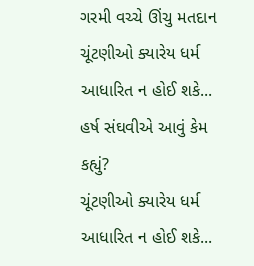ગરમી વચ્ચે ઊંચુ મતદાન
ચૂંટણીઓ ક્યારેય ધર્મ આધારિત ન હોઈ શકે... હર્ષ સંઘવીએ આવું કેમ કહ્યું?
ચૂંટણીઓ ક્યારેય ધર્મ આધારિત ન હોઈ શકે...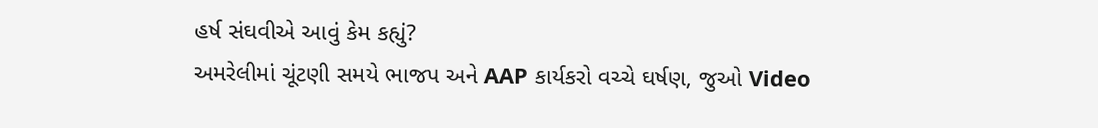હર્ષ સંઘવીએ આવું કેમ કહ્યું?
અમરેલીમાં ચૂંટણી સમયે ભાજપ અને AAP કાર્યકરો વચ્ચે ઘર્ષણ, જુઓ Video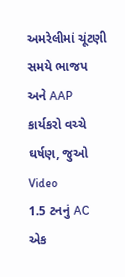અમરેલીમાં ચૂંટણી સમયે ભાજપ અને AAP કાર્યકરો વચ્ચે ઘર્ષણ, જુઓ Video
1.5 ટનનું AC એક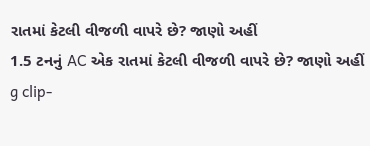રાતમાં કેટલી વીજળી વાપરે છે? જાણો અહીં
1.5 ટનનું AC એક રાતમાં કેટલી વીજળી વાપરે છે? જાણો અહીં
g clip-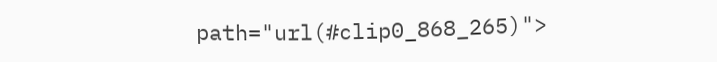path="url(#clip0_868_265)">